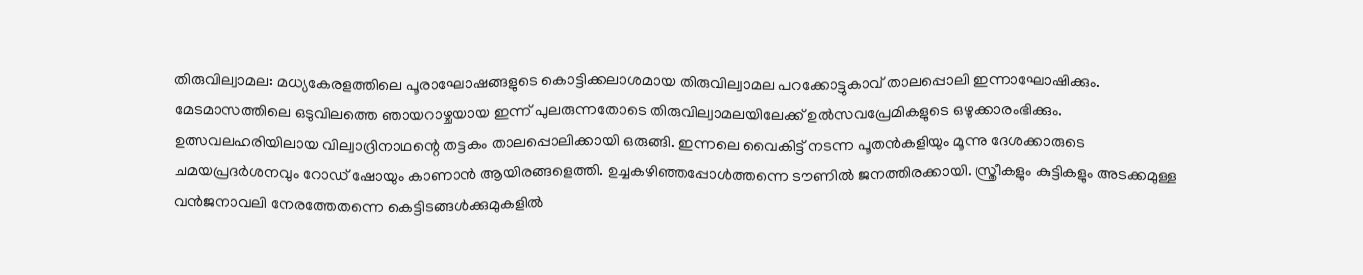തിരുവില്വാമല: മധ്യകേരളത്തിലെ പൂരാഘോഷങ്ങളുടെ കൊട്ടിക്കലാശമായ തിരുവില്വാമല പറക്കോട്ടുകാവ് താലപ്പൊലി ഇന്നാഘോഷിക്കും. മേടമാസത്തിലെ ഒടുവിലത്തെ ഞായറാഴ്ചയായ ഇന്ന് പുലരുന്നതോടെ തിരുവില്വാമലയിലേക്ക് ഉൽസവപ്രേമികളുടെ ഒഴുക്കാരംഭിക്കും.
ഉത്സവലഹരിയിലായ വില്വാദ്രിനാഥന്റെ തട്ടകം താലപ്പൊലിക്കായി ഒരുങ്ങി. ഇന്നലെ വൈകിട്ട് നടന്ന പൂതൻകളിയും മൂന്നു ദേശക്കാരുടെ ചമയപ്രദർശനവും റോഡ് ഷോയും കാണാൻ ആയിരങ്ങളെത്തി. ഉച്ചകഴിഞ്ഞപ്പോൾത്തന്നെ ടൗണിൽ ജനത്തിരക്കായി. സ്ത്രീകളും കുട്ടികളും അടക്കമുള്ള വൻജനാവലി നേരത്തേതന്നെ കെട്ടിടങ്ങൾക്കുമുകളിൽ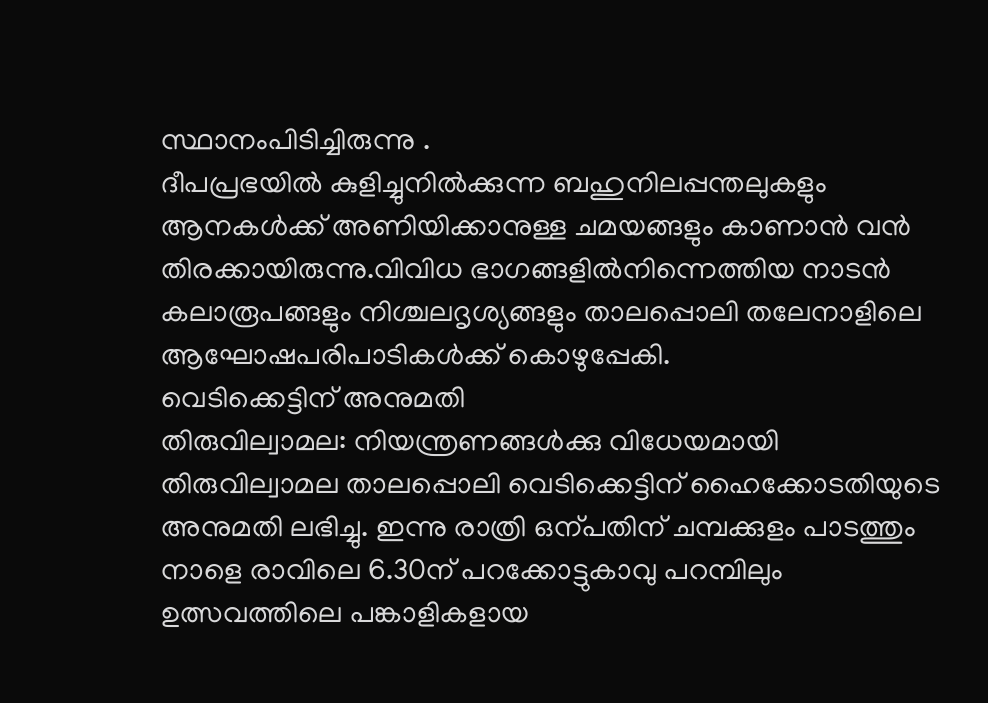സ്ഥാനംപിടിച്ചിരുന്നു .
ദീപപ്രഭയിൽ കുളിച്ചുനിൽക്കുന്ന ബഹുനിലപ്പന്തലുകളും ആനകൾക്ക് അണിയിക്കാനുള്ള ചമയങ്ങളും കാണാൻ വൻ തിരക്കായിരുന്നു.വിവിധ ഭാഗങ്ങളിൽനിന്നെത്തിയ നാടൻ കലാരൂപങ്ങളും നിശ്ചലദൃശ്യങ്ങളും താലപ്പൊലി തലേനാളിലെ ആഘോഷപരിപാടികൾക്ക് കൊഴുപ്പേകി.
വെടിക്കെട്ടിന് അനുമതി
തിരുവില്വാമല: നിയന്ത്രണങ്ങൾക്കു വിധേയമായി തിരുവില്വാമല താലപ്പൊലി വെടിക്കെട്ടിന് ഹൈക്കോടതിയുടെ അനുമതി ലഭിച്ചു. ഇന്നു രാത്രി ഒന്പതിന് ചമ്പക്കുളം പാടത്തും നാളെ രാവിലെ 6.30ന് പറക്കോട്ടുകാവു പറമ്പിലും ഉത്സവത്തിലെ പങ്കാളികളായ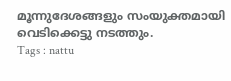മൂന്നുദേശങ്ങളും സംയുക്തമായി വെടിക്കെട്ടു നടത്തും.
Tags : nattu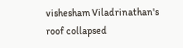vishesham Viladrinathan's roof collapsed